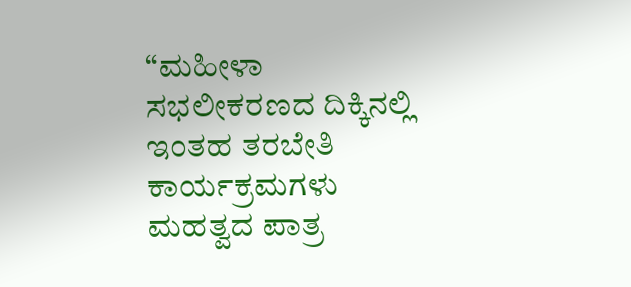“ಮಹೀಳಾ ಸಭಲೀಕರಣದ ದಿಕ್ಕಿನಲ್ಲಿ ಇಂತಹ ತರಬೇತಿ ಕಾರ್ಯಕ್ರಮಗಳು ಮಹತ್ವದ ಪಾತ್ರ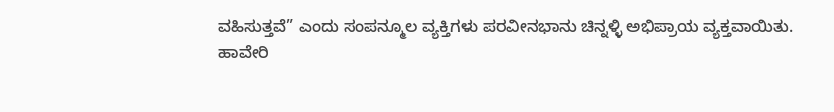ವಹಿಸುತ್ತವೆ” ಎಂದು ಸಂಪನ್ಮೂಲ ವ್ಯಕ್ತಿಗಳು ಪರವೀನಭಾನು ಚಿನ್ನಳ್ಳಿ ಅಭಿಪ್ರಾಯ ವ್ಯಕ್ತವಾಯಿತು.
ಹಾವೇರಿ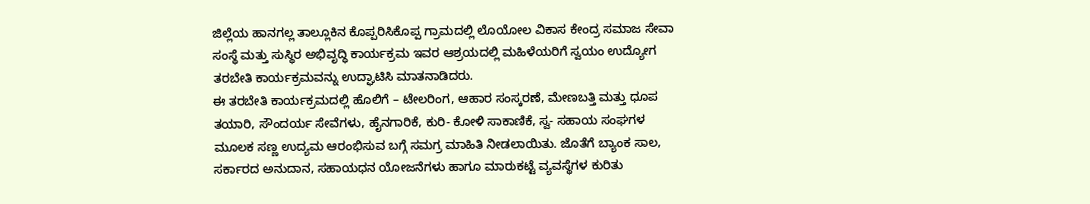ಜಿಲ್ಲೆಯ ಹಾನಗಲ್ಲ ತಾಲ್ಲೂಕಿನ ಕೊಪ್ಪರಿಸಿಕೊಪ್ಪ ಗ್ರಾಮದಲ್ಲಿ ಲೊಯೋಲ ವಿಕಾಸ ಕೇಂದ್ರ ಸಮಾಜ ಸೇವಾ ಸಂಸ್ಥೆ ಮತ್ತು ಸುಸ್ಥಿರ ಅಭಿವೃದ್ಧಿ ಕಾರ್ಯಕ್ರಮ ಇವರ ಆಶ್ರಯದಲ್ಲಿ ಮಹಿಳೆಯರಿಗೆ ಸ್ವಯಂ ಉದ್ಯೋಗ ತರಬೇತಿ ಕಾರ್ಯಕ್ರಮವನ್ನು ಉದ್ಘಾಟಿಸಿ ಮಾತನಾಡಿದರು.
ಈ ತರಬೇತಿ ಕಾರ್ಯಕ್ರಮದಲ್ಲಿ ಹೊಲಿಗೆ – ಟೇಲರಿಂಗ, ಆಹಾರ ಸಂಸ್ಕರಣೆ, ಮೇಣಬತ್ತಿ ಮತ್ತು ಧೂಪ ತಯಾರಿ, ಸೌಂದರ್ಯ ಸೇವೆಗಳು, ಹೈನಗಾರಿಕೆ, ಕುರಿ- ಕೋಳಿ ಸಾಕಾಣಿಕೆ, ಸ್ವ- ಸಹಾಯ ಸಂಘಗಳ ಮೂಲಕ ಸಣ್ಣ ಉದ್ಯಮ ಆರಂಭಿಸುವ ಬಗ್ಗೆ ಸಮಗ್ರ ಮಾಹಿತಿ ನೀಡಲಾಯಿತು. ಜೊತೆಗೆ ಬ್ಯಾಂಕ ಸಾಲ, ಸರ್ಕಾರದ ಅನುದಾನ, ಸಹಾಯಧನ ಯೋಜನೆಗಳು ಹಾಗೂ ಮಾರುಕಟ್ಟೆ ವ್ಯವಸ್ಥೆಗಳ ಕುರಿತು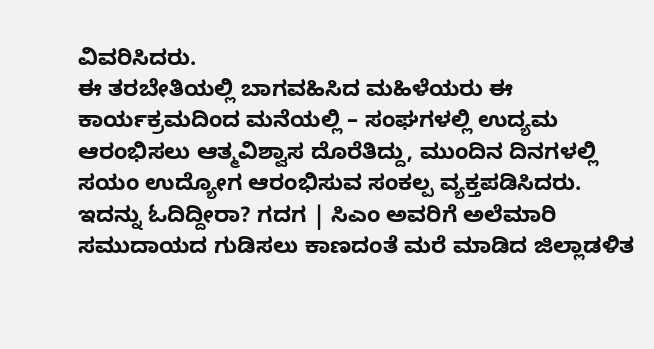ವಿವರಿಸಿದರು.
ಈ ತರಬೇತಿಯಲ್ಲಿ ಬಾಗವಹಿಸಿದ ಮಹಿಳೆಯರು ಈ ಕಾರ್ಯಕ್ರಮದಿಂದ ಮನೆಯಲ್ಲಿ – ಸಂಘಗಳಲ್ಲಿ ಉದ್ಯಮ ಆರಂಭಿಸಲು ಆತ್ಮವಿಶ್ವಾಸ ದೊರೆತಿದ್ದು, ಮುಂದಿನ ದಿನಗಳಲ್ಲಿ ಸಯಂ ಉದ್ಯೋಗ ಆರಂಭಿಸುವ ಸಂಕಲ್ಪ ವ್ಯಕ್ತಪಡಿಸಿದರು.
ಇದನ್ನು ಓದಿದ್ದೀರಾ? ಗದಗ | ಸಿಎಂ ಅವರಿಗೆ ಅಲೆಮಾರಿ ಸಮುದಾಯದ ಗುಡಿಸಲು ಕಾಣದಂತೆ ಮರೆ ಮಾಡಿದ ಜಿಲ್ಲಾಡಳಿತ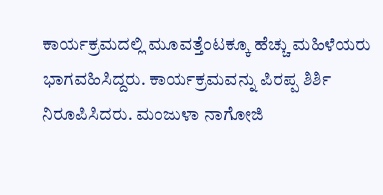ಕಾರ್ಯಕ್ರಮದಲ್ಲಿ ಮೂವತ್ತೆಂಟಕ್ಕೂ ಹೆಚ್ಚು ಮಹಿಳೆಯರು ಭಾಗವಹಿಸಿದ್ದರು. ಕಾರ್ಯಕ್ರಮವನ್ನು ಪಿರಪ್ಪ ಶಿರ್ಶಿ ನಿರೂಪಿಸಿದರು. ಮಂಜುಳಾ ನಾಗೋಜಿ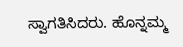ಸ್ವಾಗತಿಸಿದರು. ಹೊನ್ನಮ್ಮ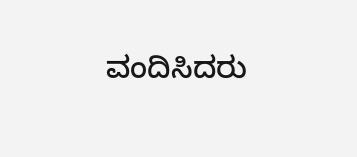ವಂದಿಸಿದರು